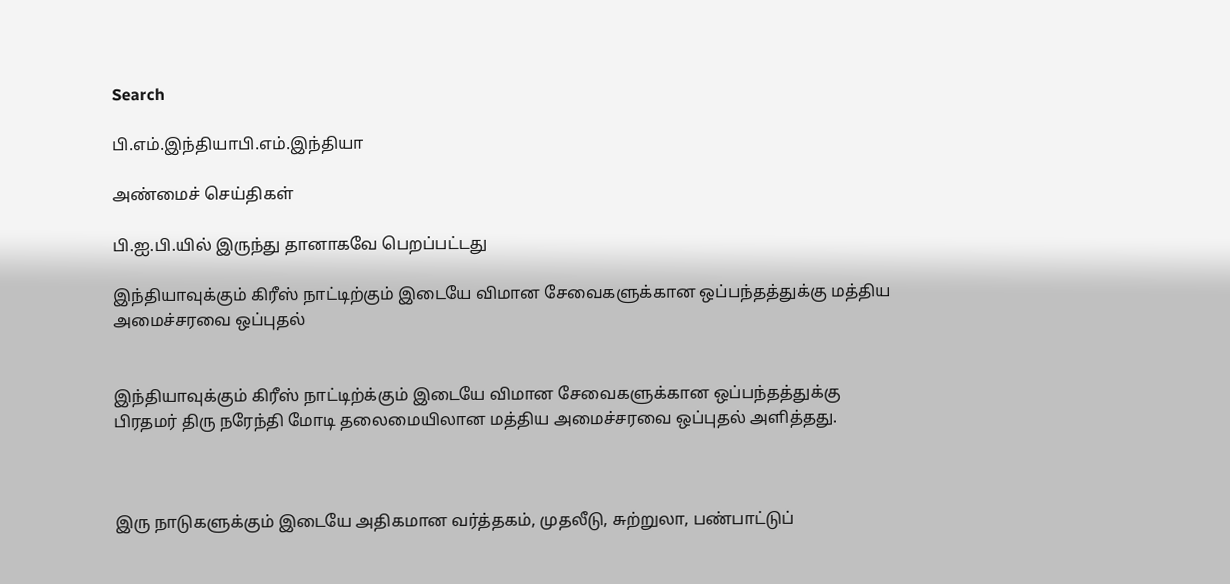Search

பி.எம்.இந்தியாபி.எம்.இந்தியா

அண்மைச் செய்திகள்

பி.ஐ.பி.யில் இருந்து தானாகவே பெறப்பட்டது

இந்தியாவுக்கும் கிரீஸ் நாட்டிற்கும் இடையே விமான சேவைகளுக்கான ஒப்பந்தத்துக்கு மத்திய அமைச்சரவை ஒப்புதல்


இந்தியாவுக்கும் கிரீஸ் நாட்டிற்க்கும் இடையே விமான சேவைகளுக்கான ஒப்பந்தத்துக்கு பிரதமர் திரு நரேந்தி மோடி தலைமையிலான மத்திய அமைச்சரவை ஒப்புதல் அளித்தது.



இரு நாடுகளுக்கும் இடையே அதிகமான வர்த்தகம், முதலீடு, சுற்றுலா, பண்பாட்டுப்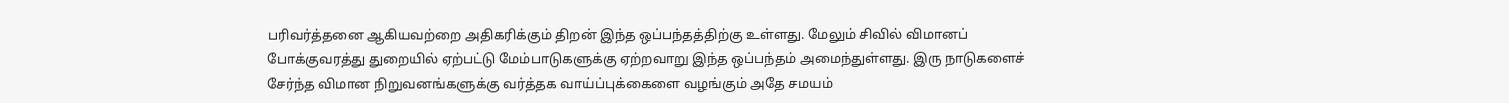பரிவர்த்தனை ஆகியவற்றை அதிகரிக்கும் திறன் இந்த ஒப்பந்தத்திற்கு உள்ளது. மேலும் சிவில் விமானப் போக்குவரத்து துறையில் ஏற்பட்டு மேம்பாடுகளுக்கு ஏற்றவாறு இந்த ஒப்பந்தம் அமைந்துள்ளது. இரு நாடுகளைச் சேர்ந்த விமான நிறுவனங்களுக்கு வர்த்தக வாய்ப்புக்கைளை வழங்கும் அதே சமயம்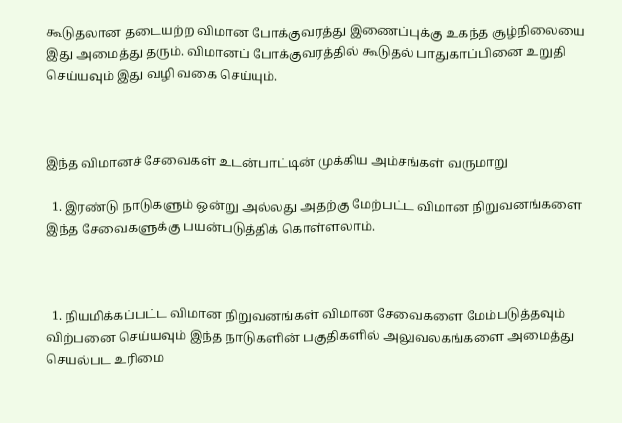கூடுதலான தடையற்ற விமான போக்குவரத்து இணைப்புக்கு உகந்த சூழ்நிலையை இது அமைத்து தரும். விமானப் போக்குவரத்தில் கூடுதல் பாதுகாப்பினை உறுதி செய்யவும் இது வழி வகை செய்யும்.



இந்த விமானச் சேவைகள் உடன்பாட்டின் முக்கிய அம்சங்கள் வருமாறு

  1. இரண்டு நாடுகளும் ஒன்று அல்லது அதற்கு மேற்பட்ட விமான நிறுவனங்களை இந்த சேவைகளுக்கு பயன்படுத்திக் கொள்ளலாம்.



  1. நியமிக்கப்பட்ட விமான நிறுவனங்கள் விமான சேவைகளை மேம்படுத்தவும் விற்பனை செய்யவும் இந்த நாடுகளின் பகுதிகளில் அலுவலகங்களை அமைத்து செயல்பட உரிமை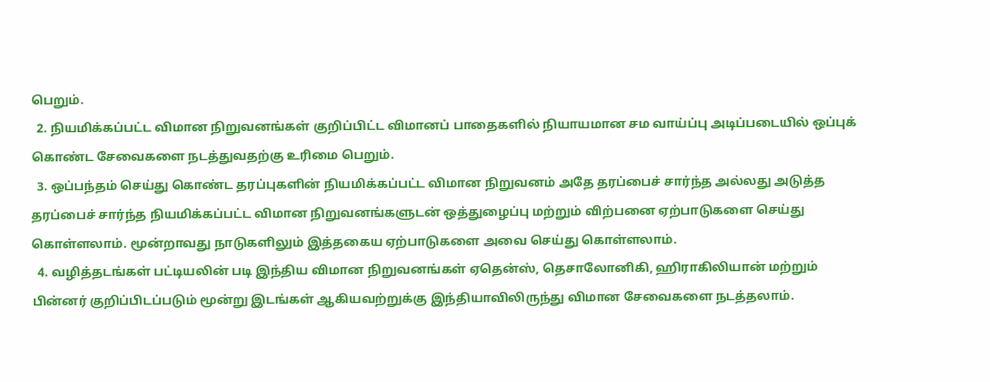பெறும்.
  2. நியமிக்கப்பட்ட விமான நிறுவனங்கள் குறிப்பிட்ட விமானப் பாதைகளில் நியாயமான சம வாய்ப்பு அடிப்படையில் ஒப்புக் கொண்ட சேவைகளை நடத்துவதற்கு உரிமை பெறும்.
  3. ஒப்பந்தம் செய்து கொண்ட தரப்புகளின் நியமிக்கப்பட்ட விமான நிறுவனம் அதே தரப்பைச் சார்ந்த அல்லது அடுத்த தரப்பைச் சார்ந்த நியமிக்கப்பட்ட விமான நிறுவனங்களுடன் ஒத்துழைப்பு மற்றும் விற்பனை ஏற்பாடுகளை செய்து கொள்ளலாம். மூன்றாவது நாடுகளிலும் இத்தகைய ஏற்பாடுகளை அவை செய்து கொள்ளலாம்.
  4. வழித்தடங்கள் பட்டியலின் படி இந்திய விமான நிறுவனங்கள் ஏதென்ஸ், தெசாலோனிகி, ஹிராகிலியான் மற்றும் பின்னர் குறிப்பிடப்படும் மூன்று இடங்கள் ஆகியவற்றுக்கு இந்தியாவிலிருந்து விமான சேவைகளை நடத்தலாம்.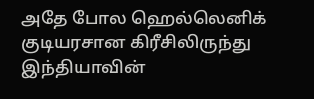அதே போல ஹெல்லெனிக்  குடியரசான கிரீசிலிருந்து இந்தியாவின்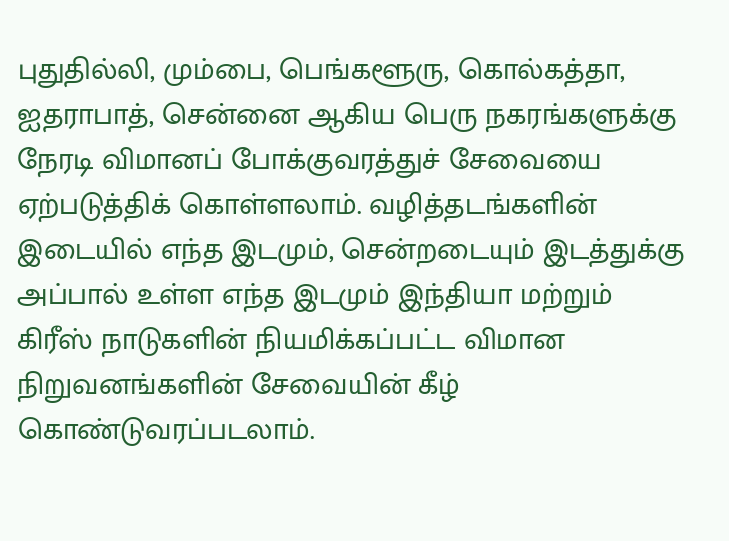புதுதில்லி, மும்பை, பெங்களூரு, கொல்கத்தா, ஐதராபாத், சென்னை ஆகிய பெரு நகரங்களுக்கு நேரடி விமானப் போக்குவரத்துச் சேவையை ஏற்படுத்திக் கொள்ளலாம். வழித்தடங்களின் இடையில் எந்த இடமும், சென்றடையும் இடத்துக்கு அப்பால் உள்ள எந்த இடமும் இந்தியா மற்றும் கிரீஸ் நாடுகளின் நியமிக்கப்பட்ட விமான நிறுவனங்களின் சேவையின் கீழ் கொண்டுவரப்படலாம்.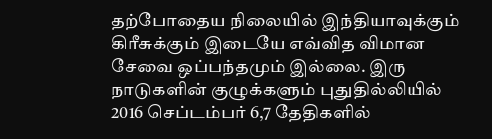தற்போதைய நிலையில் இந்தியாவுக்கும் கிரீசுக்கும் இடையே எவ்வித விமான சேவை ஒப்பந்தமும் இல்லை. இரு நாடுகளின் குழுக்களும் புதுதில்லியில் 2016 செப்டம்பர் 6,7 தேதிகளில்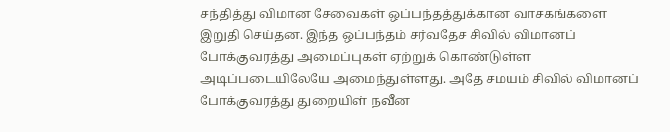சந்தித்து விமான சேவைகள் ஒப்பந்தத்துக்கான வாசகங்களை இறுதி செய்தன. இந்த ஒப்பந்தம் சர்வதேச சிவில் விமானப் போக்குவரத்து அமைப்புகள் ஏற்றுக் கொண்டுள்ள அடிப்படையிலேயே அமைந்துள்ளது. அதே சமயம் சிவில் விமானப் போக்குவரத்து துறையிள் நவீன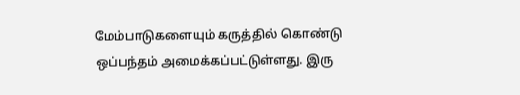மேம்பாடுகளையும் கருத்தில் கொண்டு ஒப்பந்தம் அமைக்கப்பட்டுள்ளது. இரு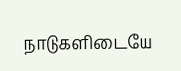நாடுகளிடையே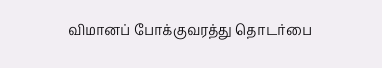விமானப் போக்குவரத்து தொடர்பை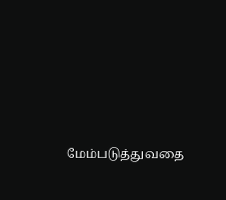மேம்படுத்துவதை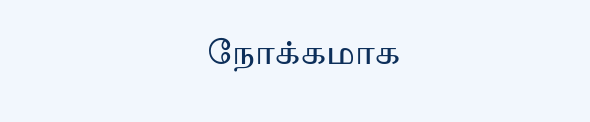நோக்கமாக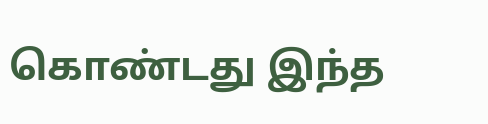கொண்டது இந்த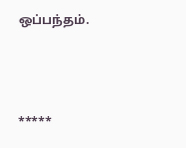ஒப்பந்தம்.



*****